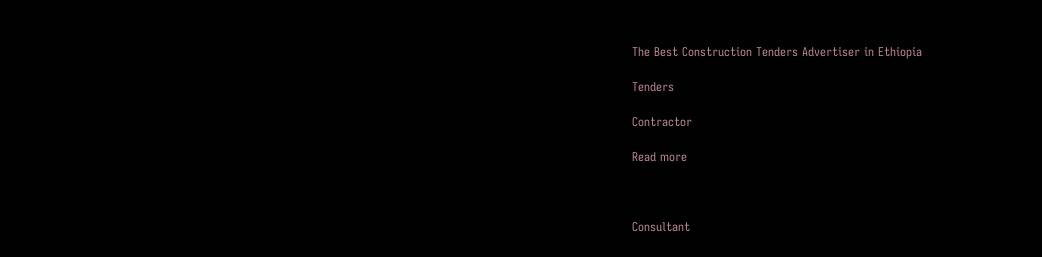The Best Construction Tenders Advertiser in Ethiopia

Tenders

Contractor

Read more



Consultant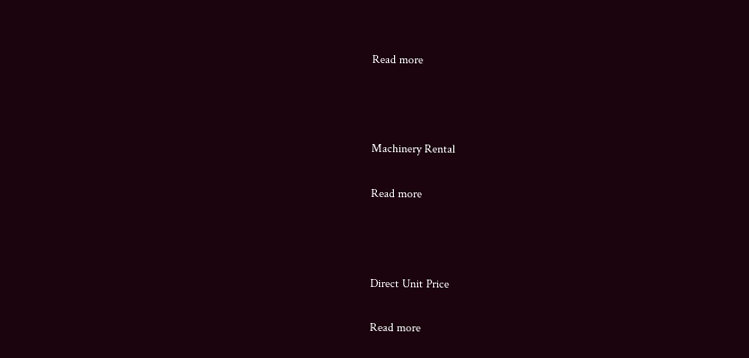Read more



Machinery Rental

Read more



Direct Unit Price

Read more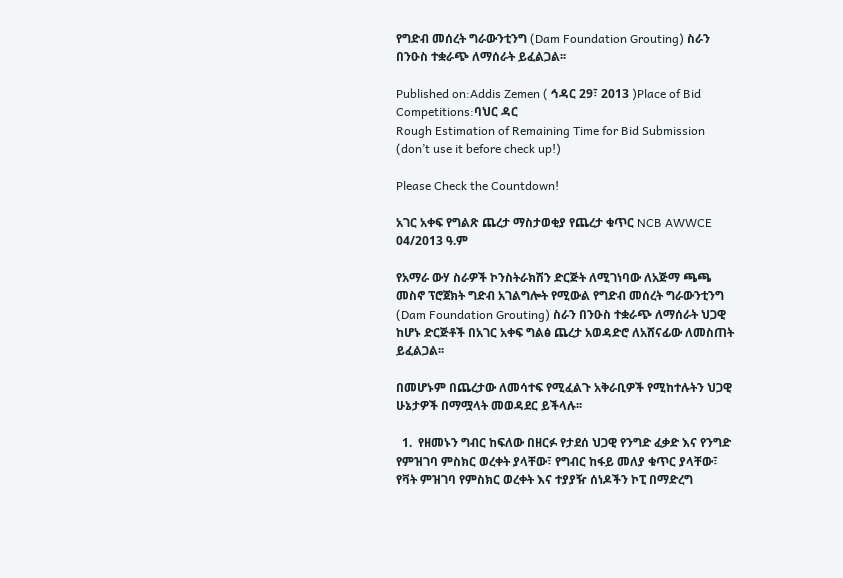የግድብ መሰረት ግራውንቲንግ (Dam Foundation Grouting) ስራን በንዑስ ተቋራጭ ለማሰራት ይፈልጋል፡፡

Published on:Addis Zemen ( ኅዳር 29፣ 2013 )Place of Bid Competitions:ባህር ዳር
Rough Estimation of Remaining Time for Bid Submission (don’t use it before check up!)

Please Check the Countdown!

አገር አቀፍ የግልጽ ጨረታ ማስታወቂያ የጨረታ ቁጥር NCB AWWCE 04/2013 ዓ.ም

የአማራ ውሃ ስራዎች ኮንስትራክሽን ድርጅት ለሚገነባው ለአጅማ ጫጫ መስኖ ፕሮጀክት ግድብ አገልግሎት የሚውል የግድብ መሰረት ግራውንቲንግ (Dam Foundation Grouting) ስራን በንዑስ ተቋራጭ ለማሰራት ህጋዊ ከሆኑ ድርጅቶች በአገር አቀፍ ግልፅ ጨረታ አወዳድሮ ለአሸናፊው ለመስጠት ይፈልጋል፡፡

በመሆኑም በጨረታው ለመሳተፍ የሚፈልጉ አቅራቢዎች የሚከተሉትን ህጋዊ ሁኔታዎች በማሟላት መወዳደር ይችላሉ፡፡

  1.  የዘመኑን ግብር ከፍለው በዘርፉ የታደሰ ህጋዊ የንግድ ፈቃድ እና የንግድ የምዝገባ ምስክር ወረቀት ያላቸው፣ የግብር ከፋይ መለያ ቁጥር ያላቸው፣ የቫት ምዝገባ የምስክር ወረቀት እና ተያያዥ ሰነዶችን ኮፒ በማድረግ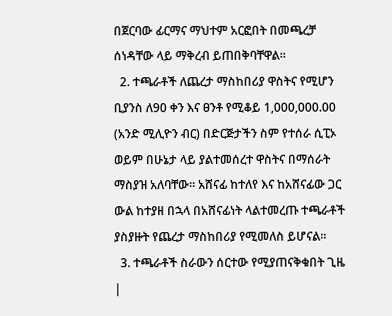በጀርባው ፊርማና ማህተም አርፎበት በመጫረቻ ሰነዳቸው ላይ ማቅረብ ይጠበቅባቸዋል፡፡
  2. ተጫራቶች ለጨረታ ማስከበሪያ ዋስትና የሚሆን ቢያንስ ለ90 ቀን እና ፀንቶ የሚቆይ 1,000,000.00 (አንድ ሚሊዮን ብር) በድርጅታችን ስም የተሰራ ሲፒኦ ወይም በሁኔታ ላይ ያልተመሰረተ ዋስትና በማሰራት ማስያዝ አለባቸው፡፡ አሸናፊ ከተለየ እና ከአሸናፊው ጋር ውል ከተያዘ በኋላ በአሸናፊነት ላልተመረጡ ተጫራቶች ያስያዙት የጨረታ ማስከበሪያ የሚመለስ ይሆናል፡፡
  3. ተጫራቶች ስራውን ሰርተው የሚያጠናቅቁበት ጊዜ |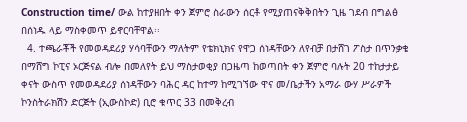Construction time/ ውል ከተያዘበት ቀን ጀምሮ ስራውን ሰርቶ የሚያጠናቅቅበትን ጊዜ ገደብ በግልፅ በሰነዱ ላይ ማስቀመጥ ይኖርባቸዋል፡፡
  4. ተጫራቾች የመወዳደሪያ ሃሳባቸውን ማለትም የቴክኒክና የዋጋ ሰነዳቸውን ለየብቻ በታሸገ ፖስታ በጥንቃቄ በማሸግ ኮፒና ኦርጅናል ብሎ በመለየት ይህ ማስታወቂያ በጋዜጣ ከወጣበት ቀን ጀምሮ ባሉት 20 ተከታታይ ቀናት ውስጥ የመወዳደሪያ ሰነዳቸውን ባሕር ዳር ከተማ ከሚገኘው ዋና መ/ቤታችን አማራ ውሃ ሥራዎች ኮንስትራክሽን ድርጅት (ኢውስኮድ) ቢሮ ቁጥር 33 በመቅረብ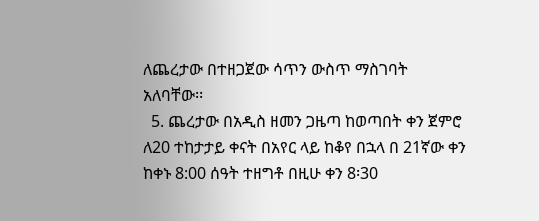ለጨረታው በተዘጋጀው ሳጥን ውስጥ ማስገባት አለባቸው፡፡
  5. ጨረታው በአዲስ ዘመን ጋዜጣ ከወጣበት ቀን ጀምሮ ለ20 ተከታታይ ቀናት በአየር ላይ ከቆየ በኋላ በ 21ኛው ቀን ከቀኑ 8:00 ሰዓት ተዘግቶ በዚሁ ቀን 8፡30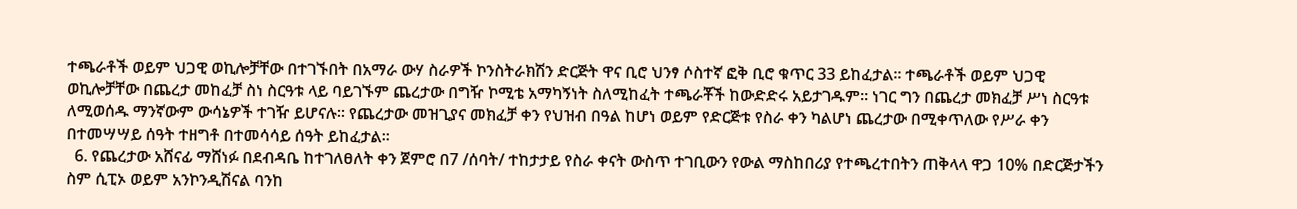ተጫራቶች ወይም ህጋዊ ወኪሎቻቸው በተገኙበት በአማራ ውሃ ስራዎች ኮንስትራክሽን ድርጅት ዋና ቢሮ ህንፃ ሶስተኛ ፎቅ ቢሮ ቁጥር 33 ይከፈታል፡፡ ተጫራቶች ወይም ህጋዊ ወኪሎቻቸው በጨረታ መከፈቻ ስነ ስርዓቱ ላይ ባይገኙም ጨረታው በግዥ ኮሚቴ አማካኝነት ስለሚከፈት ተጫራቾች ከውድድሩ አይታገዱም፡፡ ነገር ግን በጨረታ መክፈቻ ሥነ ስርዓቱ ለሚወሰዱ ማንኛውም ውሳኔዎች ተገዥ ይሆናሉ። የጨረታው መዝጊያና መክፈቻ ቀን የህዝብ በዓል ከሆነ ወይም የድርጅቱ የስራ ቀን ካልሆነ ጨረታው በሚቀጥለው የሥራ ቀን በተመሣሣይ ሰዓት ተዘግቶ በተመሳሳይ ሰዓት ይከፈታል፡፡
  6. የጨረታው አሸናፊ ማሸነፉ በደብዳቤ ከተገለፀለት ቀን ጀምሮ በ7 /ሰባት/ ተከታታይ የስራ ቀናት ውስጥ ተገቢውን የውል ማስከበሪያ የተጫረተበትን ጠቅላላ ዋጋ 10% በድርጅታችን ስም ሲፒኦ ወይም አንኮንዲሽናል ባንከ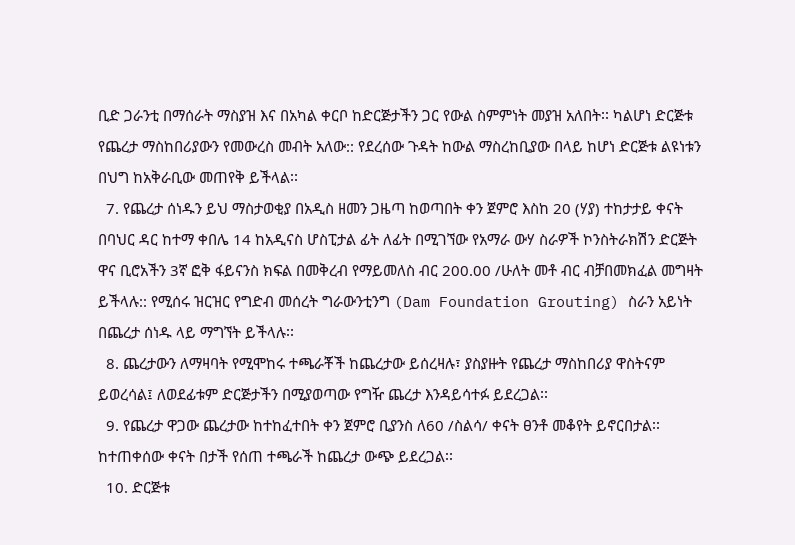ቢድ ጋራንቲ በማሰራት ማስያዝ እና በአካል ቀርቦ ከድርጅታችን ጋር የውል ስምምነት መያዝ አለበት፡፡ ካልሆነ ድርጅቱ የጨረታ ማስከበሪያውን የመውረስ መብት አለው:: የደረሰው ጉዳት ከውል ማስረከቢያው በላይ ከሆነ ድርጅቱ ልዩነቱን በህግ ከአቅራቢው መጠየቅ ይችላል፡፡
  7. የጨረታ ሰነዱን ይህ ማስታወቂያ በአዲስ ዘመን ጋዜጣ ከወጣበት ቀን ጀምሮ እስከ 20 (ሃያ) ተከታታይ ቀናት በባህር ዳር ከተማ ቀበሌ 14 ከአዲናስ ሆስፒታል ፊት ለፊት በሚገኘው የአማራ ውሃ ስራዎች ኮንስትራክሽን ድርጅት ዋና ቢሮአችን 3ኛ ፎቅ ፋይናንስ ክፍል በመቅረብ የማይመለስ ብር 200.00 /ሁለት መቶ ብር ብቻበመክፈል መግዛት ይችላሉ:: የሚሰሩ ዝርዝር የግድብ መሰረት ግራውንቲንግ (Dam Foundation Grouting) ስራን አይነት በጨረታ ሰነዱ ላይ ማግኘት ይችላሉ፡፡
  8. ጨረታውን ለማዛባት የሚሞከሩ ተጫራቾች ከጨረታው ይሰረዛሉ፣ ያስያዙት የጨረታ ማስከበሪያ ዋስትናም ይወረሳል፤ ለወደፊቱም ድርጅታችን በሚያወጣው የግዥ ጨረታ እንዳይሳተፉ ይደረጋል፡፡
  9. የጨረታ ዋጋው ጨረታው ከተከፈተበት ቀን ጀምሮ ቢያንስ ለ60 /ስልሳ/ ቀናት ፀንቶ መቆየት ይኖርበታል፡፡ ከተጠቀሰው ቀናት በታች የሰጠ ተጫራች ከጨረታ ውጭ ይደረጋል፡፡
  10. ድርጅቱ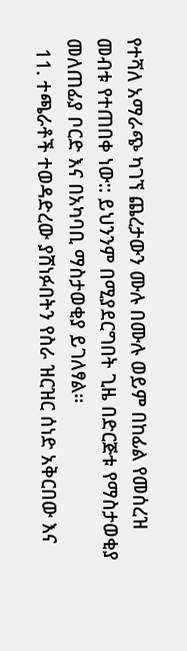የተሻለ አማራጭ ካገኘ ጨረታውን ሙሉ በሙሉ ወይም በከፊል የመሰረዝ መብቱ የተጠበቀ ነው:: ይህንንም በሚያደርግበት ጊዜ በድርጅቱ የማስታወቂያ መለጠፊያ ቦርድ እና በአካባቢ ማስታወቂያ ይገለፃል፡፡
  11. ተጫራቶች ተወዳድረው ያሸነፉበትን የስራ ዝርዝር ሰነድ አቅርበው እና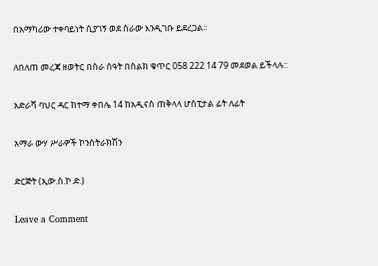በአማካሪው ተቀባይነት ሲያገኝ ወደ ስራው እንዲገቡ ይደረጋል፡፡

ለበለጠ መረጃ ዘወትር በስራ ሰዓት በስልክ ቁጥር 058 222 14 79 መደወል ይችላሉ::

አድራሻ ባህር ዳር ከተማ ቀበሌ 14 ከአዲናስ ጠቅላላ ሆስፒታል ፊት ለፊት

አማራ ውሃ ሥራዎች ኮንስትራክሽን

ድርጅት (ኢው.ስ.ኮ.ድ.)

Leave a Comment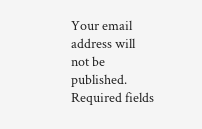Your email address will not be published. Required fields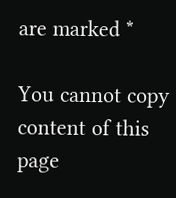are marked *

You cannot copy content of this page